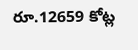రూ.12659 కోట్ల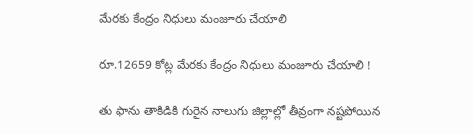మేరకు కేంద్రం నిధులు మంజూరు చేయాలి

రూ.12659 కోట్ల మేరకు కేంద్రం నిధులు మంజూరు చేయాలి !

తు ఫాను తాకిడికి గురైన నాలుగు జిల్లాల్లో తీవ్రంగా నష్టపోయిన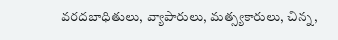వరదబాధితులు, వ్యాపారులు, మత్స్యకారులు, చిన్న,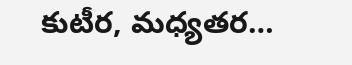కుటీర, మధ్యతర…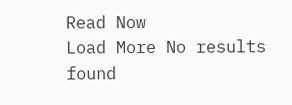Read Now
Load More No results found